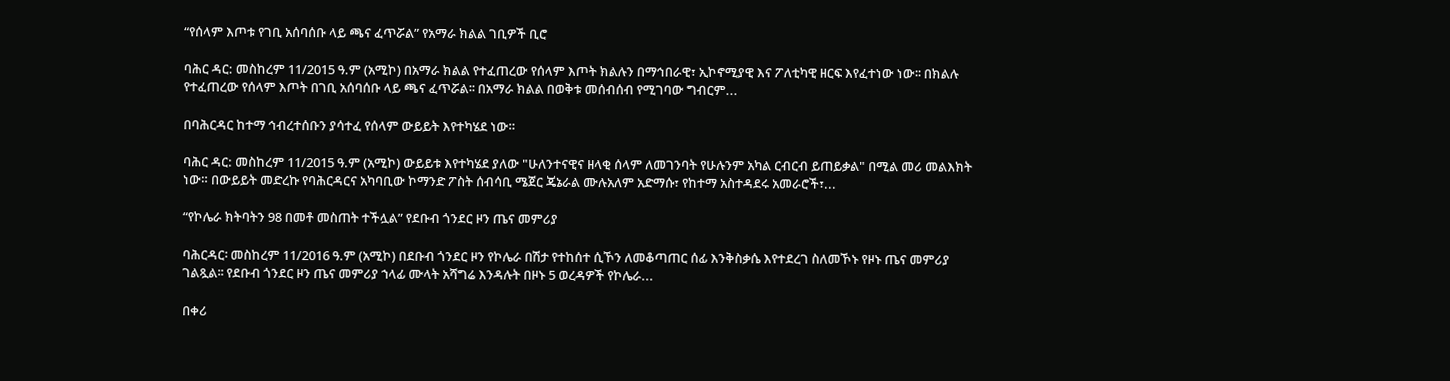“የሰላም እጦቱ የገቢ አሰባሰቡ ላይ ጫና ፈጥሯል” የአማራ ክልል ገቢዎች ቢሮ

ባሕር ዳር: መስከረም 11/2015 ዓ.ም (አሚኮ) በአማራ ክልል የተፈጠረው የሰላም እጦት ክልሉን በማኅበራዊ፣ ኢኮኖሚያዊ እና ፖለቲካዊ ዘርፍ እየፈተነው ነው፡፡ በክልሉ የተፈጠረው የሰላም እጦት በገቢ አሰባሰቡ ላይ ጫና ፈጥሯል፡፡ በአማራ ክልል በወቅቱ መሰብሰብ የሚገባው ግብርም...

በባሕርዳር ከተማ ኅብረተሰቡን ያሳተፈ የሰላም ውይይት እየተካሄደ ነው።

ባሕር ዳር: መስከረም 11/2015 ዓ.ም (አሚኮ) ውይይቱ እየተካሄደ ያለው "ሁለንተናዊና ዘላቂ ሰላም ለመገንባት የሁሉንም አካል ርብርብ ይጠይቃል" በሚል መሪ መልእክት ነው። በውይይት መድረኩ የባሕርዳርና አካባቢው ኮማንድ ፖስት ሰብሳቢ ሜጀር ጄኔራል ሙሉአለም አድማሱ፣ የከተማ አስተዳደሩ አመራሮች፣...

“የኮሌራ ክትባትን 98 በመቶ መስጠት ተችሏል” የደቡብ ጎንደር ዞን ጤና መምሪያ

ባሕርዳር፡ መስከረም 11/2016 ዓ.ም (አሚኮ) በደቡብ ጎንደር ዞን የኮሌራ በሽታ የተከሰተ ሲኾን ለመቆጣጠር ሰፊ እንቅስቃሴ እየተደረገ ስለመኾኑ የዞኑ ጤና መምሪያ ገልጿል፡፡ የደቡብ ጎንደር ዞን ጤና መምሪያ ኀላፊ ሙላት አሻግሬ እንዳሉት በዞኑ 5 ወረዳዎች የኮሌራ...

በቀሪ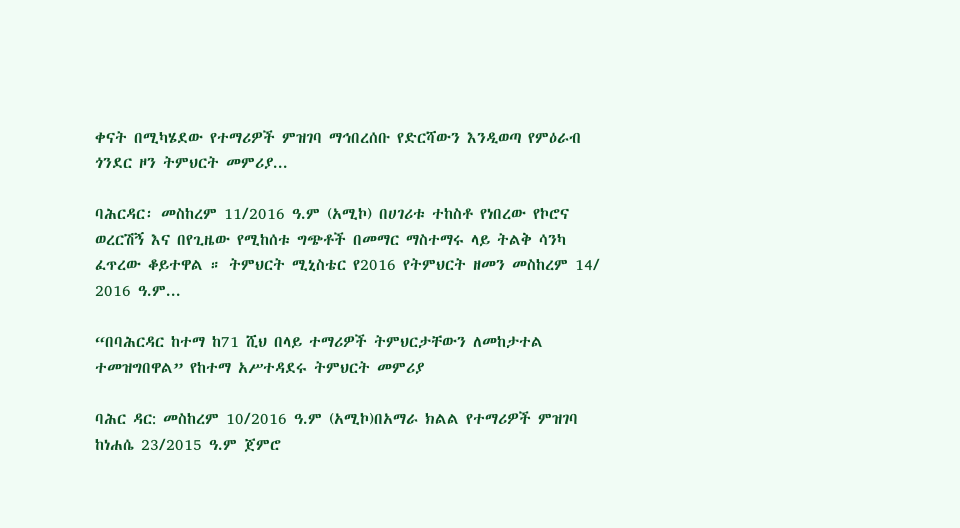ቀናት በሚካሄደው የተማሪዎች ምዝገባ ማኅበረሰቡ የድርሻውን እንዲወጣ የምዕራብ ጎንደር ዞን ትምህርት መምሪያ...

ባሕርዳር፡ መስከረም 11/2016 ዓ.ም (አሚኮ) በሀገሪቱ ተከስቶ የነበረው የኮሮና ወረርሽኝ እና በየጊዜው የሚከሰቱ ግጭቶች በመማር ማስተማሩ ላይ ትልቅ ሳንካ ፈጥረው ቆይተዋል ። ትምህርት ሚኒስቴር የ2016 የትምህርት ዘመን መስከረም 14/ 2016 ዓ.ም...

“በባሕርዳር ከተማ ከ71 ሺህ በላይ ተማሪዎች ትምህርታቸውን ለመከታተል ተመዝግበዋል” የከተማ አሥተዳደሩ ትምህርት መምሪያ

ባሕር ዳር: መስከረም 10/2016 ዓ.ም (አሚኮ)በአማራ ክልል የተማሪዎች ምዝገባ ከነሐሴ 23/2015 ዓ.ም ጀምሮ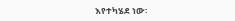እየተካሄደ ነው፡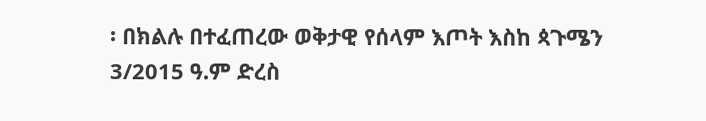፡ በክልሉ በተፈጠረው ወቅታዊ የሰላም እጦት እስከ ጳጉሜን 3/2015 ዓ.ም ድረስ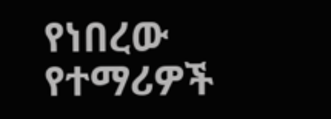የነበረው የተማሪዎች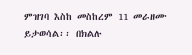ምዝገባ እስከ መስከረም 11 መራዘሙ ይታወሳል፡፡ በክልሉ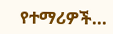የተማሪዎች...